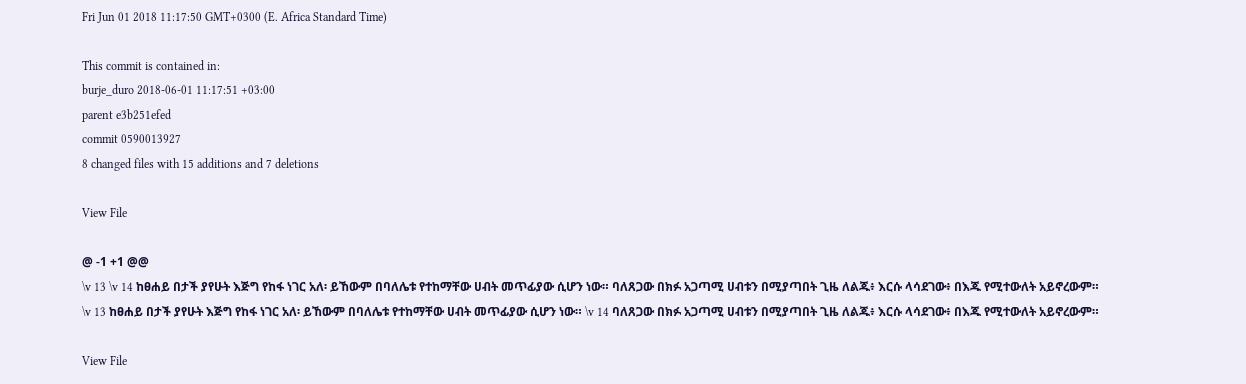Fri Jun 01 2018 11:17:50 GMT+0300 (E. Africa Standard Time)

This commit is contained in:
burje_duro 2018-06-01 11:17:51 +03:00
parent e3b251efed
commit 0590013927
8 changed files with 15 additions and 7 deletions

View File

@ -1 +1 @@
\v 13 \v 14 ከፀሐይ በታች ያየሁት እጅግ የከፋ ነገር አለ፡ ይኸውም በባለሌቱ የተከማቸው ሀብት መጥፊያው ሲሆን ነው። ባለጸጋው በክፉ አጋጣሚ ሀብቱን በሚያጣበት ጊዜ ለልጁ፥ እርሱ ላሳደገው፥ በእጁ የሚተውለት አይኖረውም።
\v 13 ከፀሐይ በታች ያየሁት እጅግ የከፋ ነገር አለ፡ ይኸውም በባለሌቱ የተከማቸው ሀብት መጥፊያው ሲሆን ነው። \v 14 ባለጸጋው በክፉ አጋጣሚ ሀብቱን በሚያጣበት ጊዜ ለልጁ፥ እርሱ ላሳደገው፥ በእጁ የሚተውለት አይኖረውም።

View File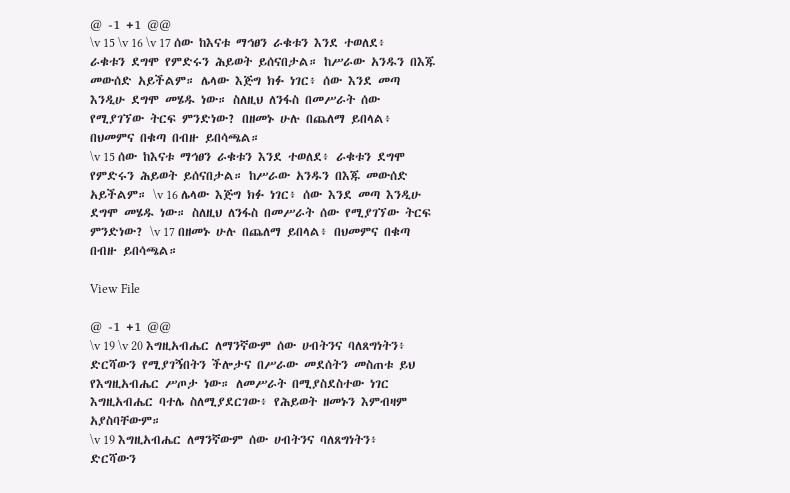@ -1 +1 @@
\v 15 \v 16 \v 17 ሰው ከእናቱ ማኅፀን ራቁቱን እንደ ተወለደ፥ ራቁቱን ደግሞ የምድሩን ሕይወት ይሰናበታል። ከሥራው አንዱን በእጁ መውሰድ አይችልም። ሌላው እጅግ ክፉ ነገር፥ ሰው እንደ መጣ እንዲሁ ደግሞ መሄዱ ነው። ስለዚህ ለንፋስ በመሥራት ሰው የሚያገኘው ትርፍ ምንድነው? በዘመኑ ሁሉ በጨለማ ይበላል፥ በህመምና በቁጣ በብዙ ይበሳጫል።
\v 15 ሰው ከእናቱ ማኅፀን ራቁቱን እንደ ተወለደ፥ ራቁቱን ደግሞ የምድሩን ሕይወት ይሰናበታል። ከሥራው አንዱን በእጁ መውሰድ አይችልም። \v 16 ሌላው እጅግ ክፉ ነገር፥ ሰው እንደ መጣ እንዲሁ ደግሞ መሄዱ ነው። ስለዚህ ለንፋስ በመሥራት ሰው የሚያገኘው ትርፍ ምንድነው? \v 17 በዘመኑ ሁሉ በጨለማ ይበላል፥ በህመምና በቁጣ በብዙ ይበሳጫል።

View File

@ -1 +1 @@
\v 19 \v 20 እግዚአብሔር ለማንኛውም ሰው ሀብትንና ባለጸግነትን፥ ድርሻውን የሚያገኝበትን ችሎታና በሥራው መደሰትን መስጠቱ ይህ የእግዚአብሔር ሥጦታ ነው። ለመሥራት በሚያስደስተው ነገር እግዚአብሔር ባተሌ ስለሚያደርገው፥ የሕይወት ዘመኑን እምብዛም አያስባቸውም።
\v 19 እግዚአብሔር ለማንኛውም ሰው ሀብትንና ባለጸግነትን፥ ድርሻውን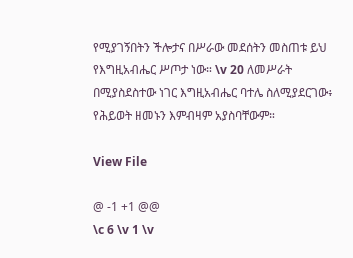የሚያገኝበትን ችሎታና በሥራው መደሰትን መስጠቱ ይህ የእግዚአብሔር ሥጦታ ነው። \v 20 ለመሥራት በሚያስደስተው ነገር እግዚአብሔር ባተሌ ስለሚያደርገው፥ የሕይወት ዘመኑን እምብዛም አያስባቸውም።

View File

@ -1 +1 @@
\c 6 \v 1 \v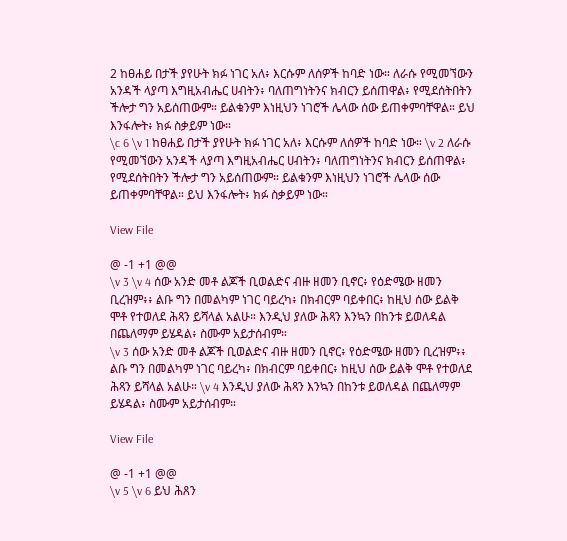2 ከፀሐይ በታች ያየሁት ክፉ ነገር አለ፥ እርሱም ለሰዎች ከባድ ነው። ለራሱ የሚመኘውን አንዳች ላያጣ እግዚአብሔር ሀብትን፥ ባለጠግነትንና ክብርን ይሰጠዋል፥ የሚደሰትበትን ችሎታ ግን አይሰጠውም። ይልቁንም እነዚህን ነገሮች ሌላው ሰው ይጠቀምባቸዋል። ይህ እንፋሎት፥ ክፉ ስቃይም ነው።
\c 6 \v 1 ከፀሐይ በታች ያየሁት ክፉ ነገር አለ፥ እርሱም ለሰዎች ከባድ ነው። \v 2 ለራሱ የሚመኘውን አንዳች ላያጣ እግዚአብሔር ሀብትን፥ ባለጠግነትንና ክብርን ይሰጠዋል፥ የሚደሰትበትን ችሎታ ግን አይሰጠውም። ይልቁንም እነዚህን ነገሮች ሌላው ሰው ይጠቀምባቸዋል። ይህ እንፋሎት፥ ክፉ ስቃይም ነው።

View File

@ -1 +1 @@
\v 3 \v 4 ሰው አንድ መቶ ልጆች ቢወልድና ብዙ ዘመን ቢኖር፥ የዕድሜው ዘመን ቢረዝም፥፥ ልቡ ግን በመልካም ነገር ባይረካ፥ በክብርም ባይቀበር፥ ከዚህ ሰው ይልቅ ሞቶ የተወለደ ሕጻን ይሻላል አልሁ። እንዲህ ያለው ሕጻን እንኳን በከንቱ ይወለዳል በጨለማም ይሄዳል፥ ስሙም አይታሰብም።
\v 3 ሰው አንድ መቶ ልጆች ቢወልድና ብዙ ዘመን ቢኖር፥ የዕድሜው ዘመን ቢረዝም፥፥ ልቡ ግን በመልካም ነገር ባይረካ፥ በክብርም ባይቀበር፥ ከዚህ ሰው ይልቅ ሞቶ የተወለደ ሕጻን ይሻላል አልሁ። \v 4 እንዲህ ያለው ሕጻን እንኳን በከንቱ ይወለዳል በጨለማም ይሄዳል፥ ስሙም አይታሰብም።

View File

@ -1 +1 @@
\v 5 \v 6 ይህ ሕጸን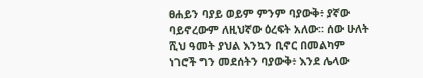ፀሐይን ባያይ ወይም ምንም ባያውቅ፥ ያኛው ባይኖረውም ለዚህኛው ዕረፍት አለው። ሰው ሁለት ሺህ ዓመት ያህል እንኳን ቢኖር በመልካም ነገሮች ግን መደሰትን ባያውቅ፥ እንደ ሌላው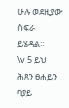ሁሉ ወደዚያው ስፍራ ይሄዳል።
\v 5 ይህ ሕጸን ፀሐይን ባያይ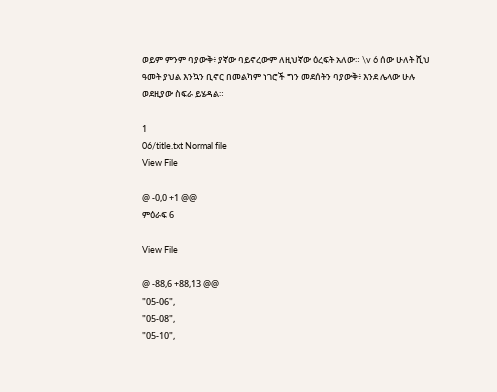ወይም ምንም ባያውቅ፥ ያኛው ባይኖረውም ለዚህኛው ዕረፍት አለው። \v 6 ሰው ሁለት ሺህ ዓመት ያህል እንኳን ቢኖር በመልካም ነገሮች ግን መደሰትን ባያውቅ፥ እንደ ሌላው ሁሉ ወደዚያው ስፍራ ይሄዳል።

1
06/title.txt Normal file
View File

@ -0,0 +1 @@
ምዕራፍ 6

View File

@ -88,6 +88,13 @@
"05-06",
"05-08",
"05-10",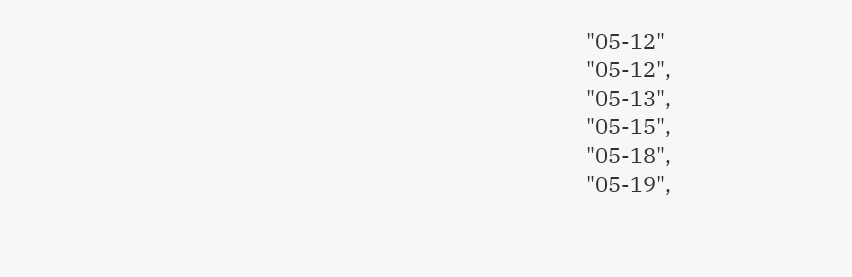"05-12"
"05-12",
"05-13",
"05-15",
"05-18",
"05-19",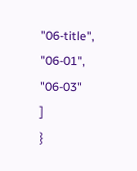"06-title",
"06-01",
"06-03"
]
}